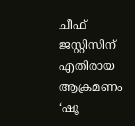ചീഫ് ജസ്റ്റിസിന് എതിരായ ആക്രമണം
‘ഷൂ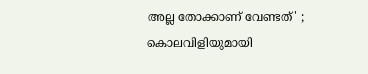അല്ല തോക്കാണ് വേണ്ടത്' ; കൊലവിളിയുമായി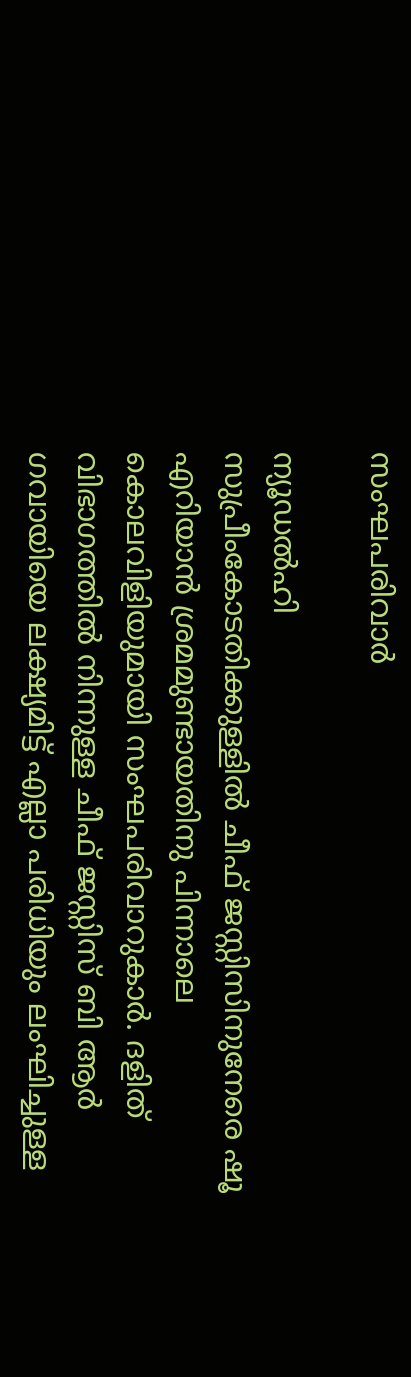സംഘപരിവാർ

ന്യൂഡൽഹി
സുപ്രീംകോടതിക്കുള്ളിൽ ചീഫ് ജസ്റ്റിസിനുനേരെ ഷൂ എറിയാൻ ശ്രമമുണ്ടായതിനു പിന്നാലെ കൊലവിളിയുമായി സംഘപരിവാറുകാർ. ദളിത് വിഭാഗത്തിൽ നിന്നുള്ള ചീഫ് ജസ്റ്റിസ് ബി ആർ ഗവായിയെ ലക്ഷ്യമിട്ട് എല്ലാ പരിധിയും ലംഘിച്ചുള്ള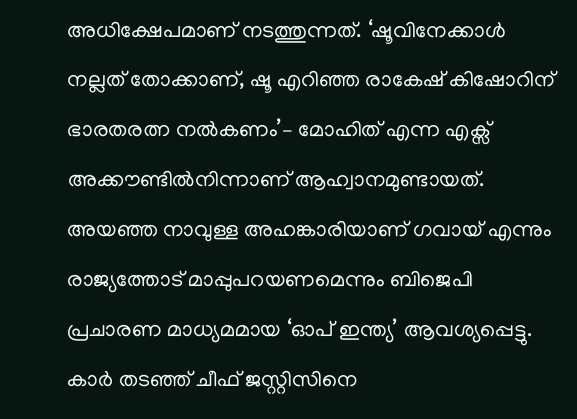അധിക്ഷേപമാണ് നടത്തുന്നത്. ‘ഷൂവിനേക്കാൾ നല്ലത് തോക്കാണ്, ഷൂ എറിഞ്ഞ രാകേഷ് കിഷോറിന് ഭാരതരത്ന നൽകണം’– മോഹിത് എന്ന എക്സ് അക്കൗണ്ടിൽനിന്നാണ് ആഹ്വാനമുണ്ടായത്. അയഞ്ഞ നാവുള്ള അഹങ്കാരിയാണ് ഗവായ് എന്നും രാജ്യത്തോട് മാപ്പുപറയണമെന്നും ബിജെപി പ്രചാരണ മാധ്യമമായ ‘ഓപ് ഇന്ത്യ’ ആവശ്യപ്പെട്ടു.
കാർ തടഞ്ഞ് ചീഫ് ജസ്റ്റിസിനെ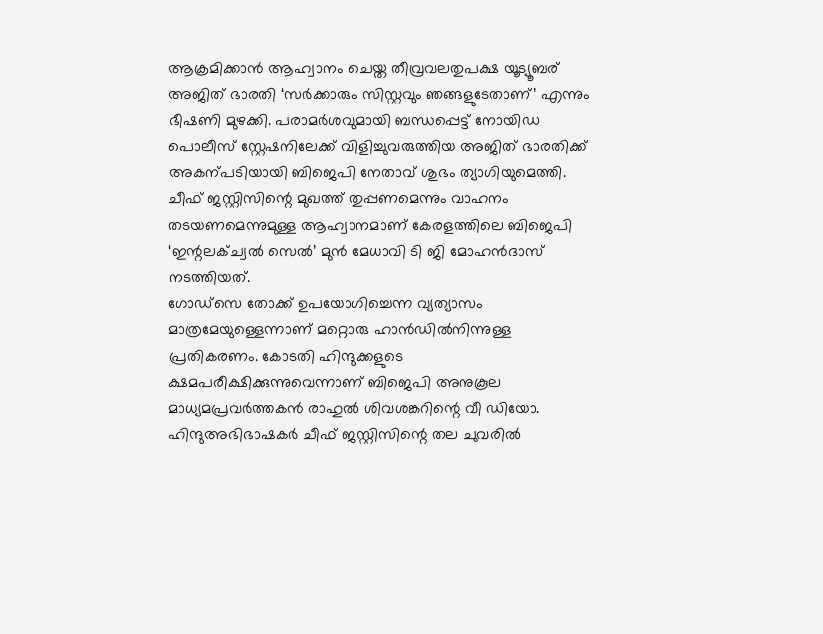ആക്രമിക്കാൻ ആഹ്വാനം ചെയ്ത തീവ്രവലതുപക്ഷ യൂട്യൂബര് അജിത് ഭാരതി ‘സർക്കാരും സിസ്റ്റവും ഞങ്ങളുടേതാണ്’ എന്നും ഭീഷണി മുഴക്കി. പരാമർശവുമായി ബന്ധപ്പെട്ട് നോയിഡ പൊലീസ് സ്റ്റേഷനിലേക്ക് വിളിച്ചുവരുത്തിയ അജിത് ഭാരതിക്ക് അകന്പടിയായി ബിജെപി നേതാവ് ശുഭം ത്യാഗിയുമെത്തി. ചീഫ് ജസ്റ്റിസിന്റെ മുഖത്ത് തുപ്പണമെന്നും വാഹനം തടയണമെന്നുമുള്ള ആഹ്വാനമാണ് കേരളത്തിലെ ബിജെപി ‘ഇന്റലക്ച്വൽ സെൽ’ മുൻ മേധാവി ടി ജി മോഹൻദാസ് നടത്തിയത്.
ഗോഡ്സെ തോക്ക് ഉപയോഗിച്ചെന്ന വ്യത്യാസം മാത്രമേയുള്ളെന്നാണ് മറ്റൊരു ഹാൻഡിൽനിന്നുള്ള പ്രതികരണം. കോടതി ഹിന്ദുക്കളുടെ ക്ഷമപരീക്ഷിക്കുന്നുവെന്നാണ് ബിജെപി അനുകൂല മാധ്യമപ്രവർത്തകൻ രാഹുൽ ശിവശങ്കറിന്റെ വീ ഡിയോ.
ഹിന്ദുഅഭിഭാഷകർ ചീഫ് ജസ്റ്റിസിന്റെ തല ചുവരിൽ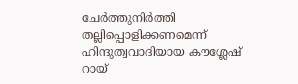ചേർത്തുനിർത്തി തല്ലിപ്പൊളിക്കണമെന്ന് ഹിന്ദുത്വവാദിയായ കൗശ്ലേഷ് റായ്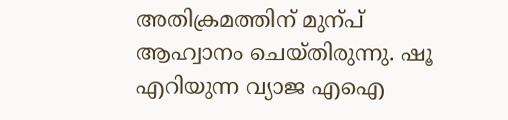അതിക്രമത്തിന് മുന്പ് ആഹ്വാനം ചെയ്തിരുന്നു. ഷൂ എറിയുന്ന വ്യാജ എഐ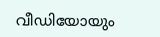വീഡിയോയും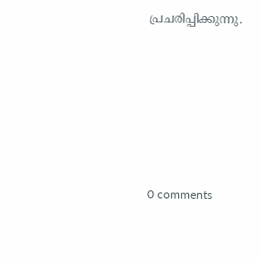പ്രചരിപ്പിക്കുന്നു.










0 comments